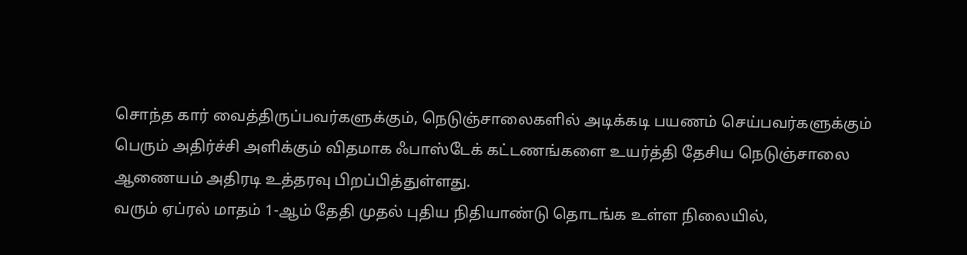சொந்த கார் வைத்திருப்பவர்களுக்கும், நெடுஞ்சாலைகளில் அடிக்கடி பயணம் செய்பவர்களுக்கும் பெரும் அதிர்ச்சி அளிக்கும் விதமாக ஃபாஸ்டேக் கட்டணங்களை உயர்த்தி தேசிய நெடுஞ்சாலை ஆணையம் அதிரடி உத்தரவு பிறப்பித்துள்ளது.
வரும் ஏப்ரல் மாதம் 1-ஆம் தேதி முதல் புதிய நிதியாண்டு தொடங்க உள்ள நிலையில்,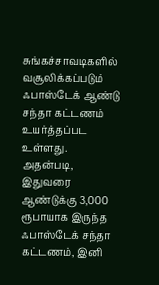சுங்கச்சாவடிகளில் வசூலிக்கப்படும் ஃபாஸ்டேக் ஆண்டு சந்தா கட்டணம் உயர்த்தப்பட உள்ளது.
அதன்படி, இதுவரை ஆண்டுக்கு 3,000 ரூபாயாக இருந்த ஃபாஸ்டேக் சந்தா கட்டணம், இனி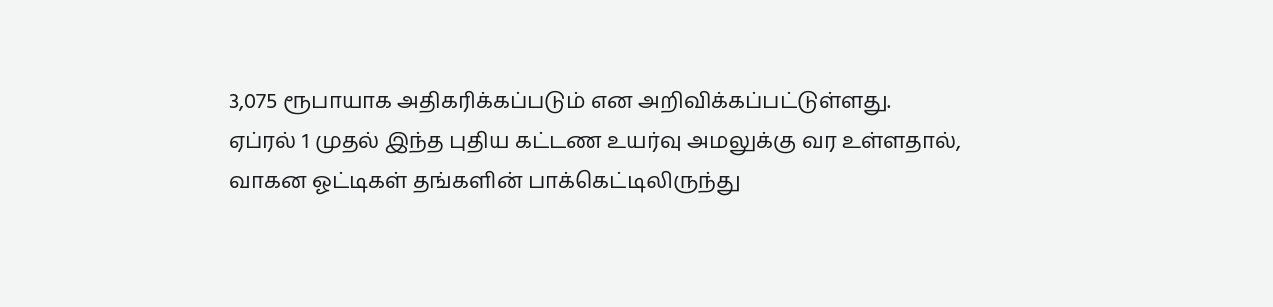3,075 ரூபாயாக அதிகரிக்கப்படும் என அறிவிக்கப்பட்டுள்ளது.
ஏப்ரல் 1 முதல் இந்த புதிய கட்டண உயர்வு அமலுக்கு வர உள்ளதால், வாகன ஓட்டிகள் தங்களின் பாக்கெட்டிலிருந்து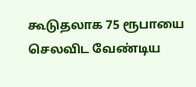கூடுதலாக 75 ரூபாயை செலவிட வேண்டிய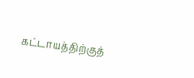கட்டாயத்திற்குத்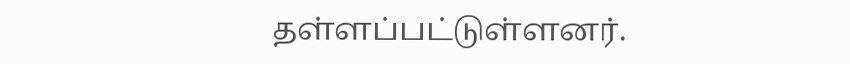தள்ளப்பட்டுள்ளனர்.